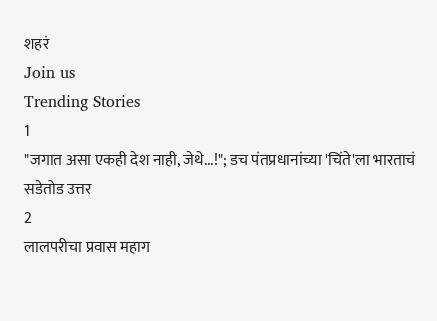शहरं
Join us
Trending Stories
1
"जगात असा एकही देश नाही, जेथे...!"; डच पंतप्रधानांच्या 'चिंते'ला भारताचं सडेतोड उत्तर
2
लालपरीचा प्रवास महाग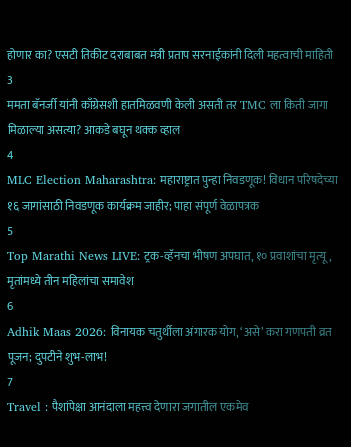होणार का? एसटी तिकीट दराबाबत मंत्री प्रताप सरनाईकांनी दिली महत्वाची माहिती
3
ममता बॅनर्जी यांनी काँग्रेसशी हातमिळवणी केली असती तर TMC ला किती जागा मिळाल्या असत्या? आकडे बघून थक्क व्हाल
4
MLC Election Maharashtra: महाराष्ट्रात पुन्हा निवडणूक! विधान परिषदेच्या १६ जागांसाठी निवडणूक कार्यक्रम जाहीर; पाहा संपूर्ण वेळापत्रक
5
Top Marathi News LIVE: ट्रक-व्हॅनचा भीषण अपघात, १० प्रवाशांचा मृत्यू, मृतांमध्ये तीन महिलांचा समावेश
6
Adhik Maas 2026: विनायक चतुर्थीला अंगारक योग, ‘असे’ करा गणपती व्रत पूजन; दुपटीने शुभ-लाभ!
7
Travel : पैशांपेक्षा आनंदाला महत्त्व देणारा जगातील एकमेव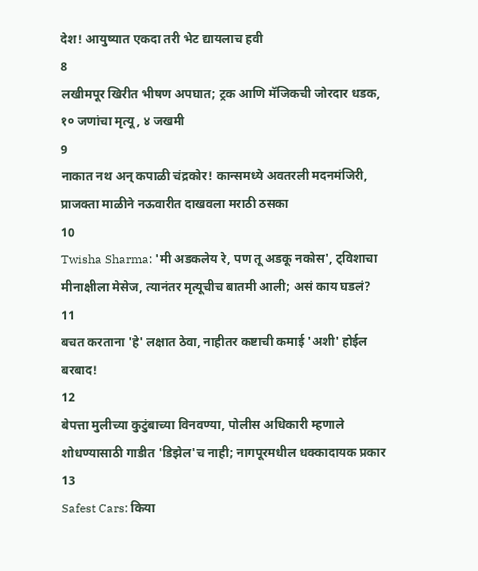देश! आयुष्यात एकदा तरी भेट द्यायलाच हवी
8
लखीमपूर खिरीत भीषण अपघात; ट्रक आणि मॅजिकची जोरदार धडक, १० जणांचा मृत्यू, ४ जखमी
9
नाकात नथ अन् कपाळी चंद्रकोर! कान्समध्ये अवतरली मदनमंजिरी, प्राजक्ता माळीने नऊवारीत दाखवला मराठी ठसका
10
Twisha Sharma: 'मी अडकलेय रे, पण तू अडकू नकोस', ट्विशाचा मीनाक्षीला मेसेज, त्यानंतर मृत्यूचीच बातमी आली; असं काय घडलं?
11
बचत करताना 'हे' लक्षात ठेवा, नाहीतर कष्टाची कमाई 'अशी' होईल बरबाद!
12
बेपत्ता मुलीच्या कुटुंबाच्या विनवण्या, पोलीस अधिकारी म्हणाले शोधण्यासाठी गाडीत 'डिझेल'च नाही; नागपूरमधील धक्कादायक प्रकार
13
Safest Cars: किया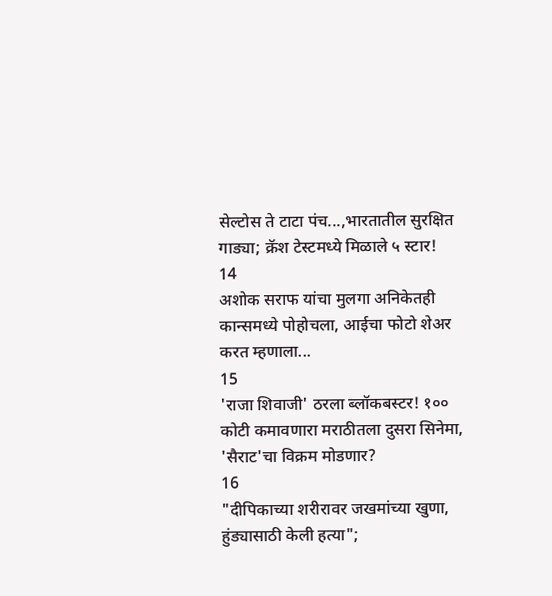सेल्टोस ते टाटा पंच...,भारतातील सुरक्षित गाड्या; क्रॅश टेस्टमध्ये मिळाले ५ स्टार!
14
अशोक सराफ यांचा मुलगा अनिकेतही कान्समध्ये पोहोचला, आईचा फोटो शेअर करत म्हणाला...
15
'राजा शिवाजी' ठरला ब्लॉकबस्टर! १०० कोटी कमावणारा मराठीतला दुसरा सिनेमा, 'सैराट'चा विक्रम मोडणार?
16
"दीपिकाच्या शरीरावर जखमांच्या खुणा, हुंड्यासाठी केली हत्या";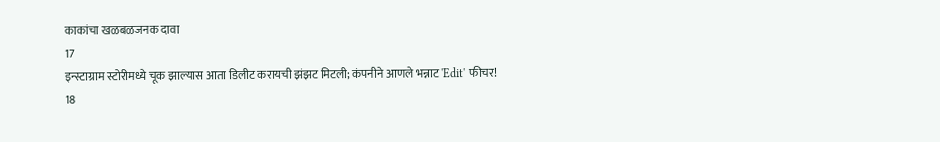काकांचा खळबळजनक दावा
17
इन्स्टाग्राम स्टोरीमध्ये चूक झाल्यास आता डिलीट करायची झंझट मिटली; कंपनीने आणले भन्नाट 'Edit' फीचर!
18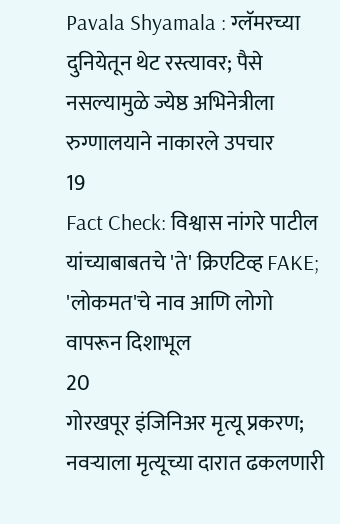Pavala Shyamala : ग्लॅमरच्या दुनियेतून थेट रस्त्यावर; पैसे नसल्यामुळे ज्येष्ठ अभिनेत्रीला रुग्णालयाने नाकारले उपचार
19
Fact Check: विश्वास नांगरे पाटील यांच्याबाबतचे 'ते' क्रिएटिव्ह FAKE; 'लोकमत'चे नाव आणि लोगो वापरून दिशाभूल
20
गोरखपूर इंजिनिअर मृत्यू प्रकरण; नवऱ्याला मृत्यूच्या दारात ढकलणारी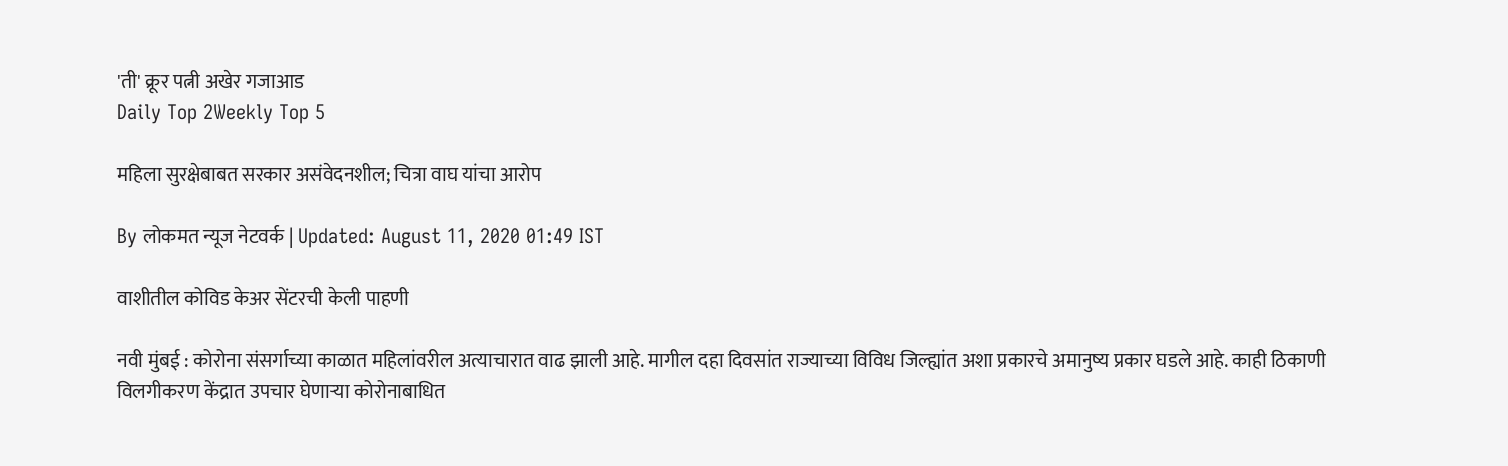'ती' क्रूर पत्नी अखेर गजाआड
Daily Top 2Weekly Top 5

महिला सुरक्षेबाबत सरकार असंवेदनशील; चित्रा वाघ यांचा आरोप

By लोकमत न्यूज नेटवर्क | Updated: August 11, 2020 01:49 IST

वाशीतील कोविड केअर सेंटरची केली पाहणी

नवी मुंबई : कोरोना संसर्गाच्या काळात महिलांवरील अत्याचारात वाढ झाली आहे. मागील दहा दिवसांत राज्याच्या विविध जिल्ह्यांत अशा प्रकारचे अमानुष्य प्रकार घडले आहे. काही ठिकाणी विलगीकरण केंद्रात उपचार घेणाऱ्या कोरोनाबाधित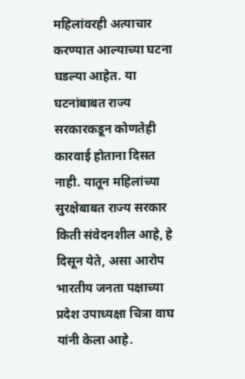महिलांवरही अत्याचार करण्यात आल्याच्या घटना घडल्या आहेत. या घटनांबाबत राज्य सरकारकडून कोणतेही कारवाई होताना दिसत नाही. यातून महिलांच्या सुरक्षेबाबत राज्य सरकार किती संवेदनशील आहे, हे दिसून येते, असा आरोप भारतीय जनता पक्षाच्या प्रदेश उपाध्यक्षा चित्रा वाघ यांनी केला आहे.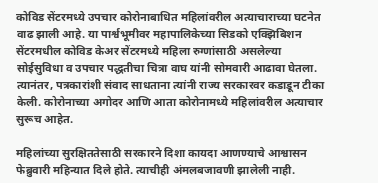कोविड सेंटरमध्ये उपचार कोरोनाबाधित महिलांवरील अत्याचाराच्या घटनेत वाढ झाली आहे. या पार्श्वभूमीवर महापालिकेच्या सिडको एक्झिबिशन सेंटरमधील कोविड केअर सेंटरमध्ये महिला रुग्णांसाठी असलेल्या सोईसुविधा व उपचार पद्धतीचा चित्रा वाघ यांनी सोमवारी आढावा घेतला. त्यानंतर, पत्रकारांशी संवाद साधताना त्यांनी राज्य सरकारवर कडाडून टीका केली. कोरोनाच्या अगोदर आणि आता कोरोनामध्ये महिलांवरील अत्याचार सुरूच आहेत.

महिलांच्या सुरक्षिततेसाठी सरकारने दिशा कायदा आणण्याचे आश्वासन फेब्रुवारी महिन्यात दिले होते. त्याचीही अंमलबजावणी झालेली नाही.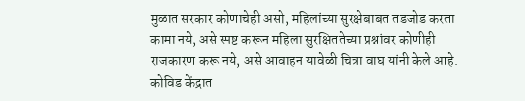मुळात सरकार कोणाचेही असो, महिलांच्या सुरक्षेबाबत तडजोड करता कामा नये, असे स्पष्ट करून महिला सुरक्षिततेच्या प्रश्नांवर कोणीही राजकारण करू नये, असे आवाहन यावेळी चित्रा वाघ यांनी केले आहे. कोविड केंद्रात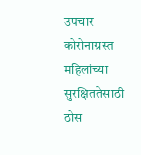उपचार कोरोनाग्रस्त महिलांच्या सुरक्षिततेसाठी ठोस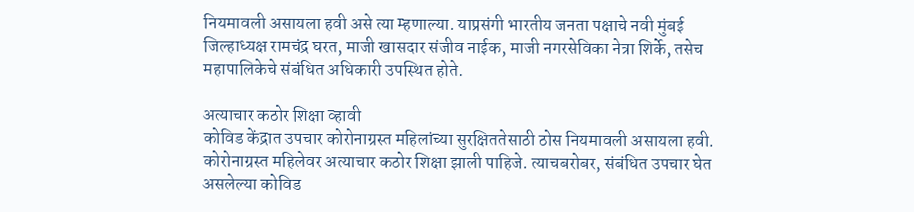नियमावली असायला हवी असे त्या म्हणाल्या. याप्रसंगी भारतीय जनता पक्षाचे नवी मुंबई जिल्हाध्यक्ष रामचंद्र घरत, माजी खासदार संजीव नाईक, माजी नगरसेविका नेत्रा शिर्के, तसेच महापालिकेचे संबंधित अधिकारी उपस्थित होते.

अत्याचार कठोर शिक्षा व्हावी
कोविड केंद्रात उपचार कोरोनाग्रस्त महिलांच्या सुरक्षिततेसाठी ठोस नियमावली असायला हवी. कोरोनाग्रस्त महिलेवर अत्याचार कठोर शिक्षा झाली पाहिजे. त्याचबरोबर, संबंधित उपचार घेत असलेल्या कोविड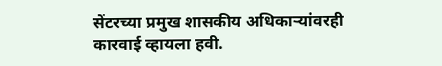सेंटरच्या प्रमुख शासकीय अधिकाऱ्यांवरही कारवाई व्हायला हवी.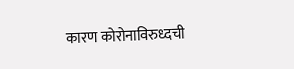कारण कोरोनाविरुध्दची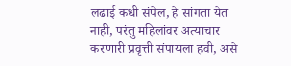लढाई कधी संपेल, हे सांगता येत नाही, परंतु महिलांवर अत्याचार करणारी प्रवृत्ती संपायला हवी, असे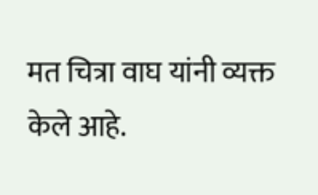मत चित्रा वाघ यांनी व्यक्त
केले आहे.